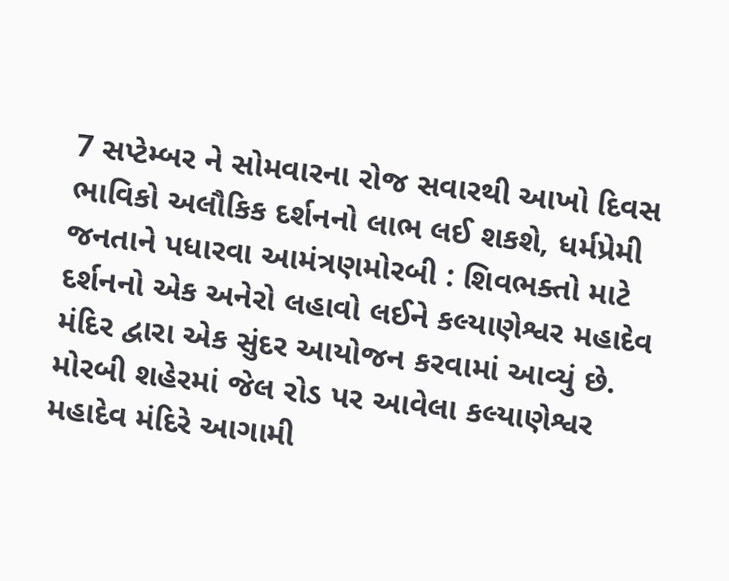7 સપ્ટેમ્બર ને સોમવારના રોજ સવારથી આખો દિવસ ભાવિકો અલૌકિક દર્શનનો લાભ લઈ શકશે, ધર્મપ્રેમી જનતાને પધારવા આમંત્રણમોરબી : શિવભક્તો માટે દર્શનનો એક અનેરો લહાવો લઈને કલ્યાણેશ્વર મહાદેવ મંદિર દ્વારા એક સુંદર આયોજન કરવામાં આવ્યું છે. મોરબી શહેરમાં જેલ રોડ પર આવેલા કલ્યાણેશ્વર મહાદેવ મંદિરે આગામી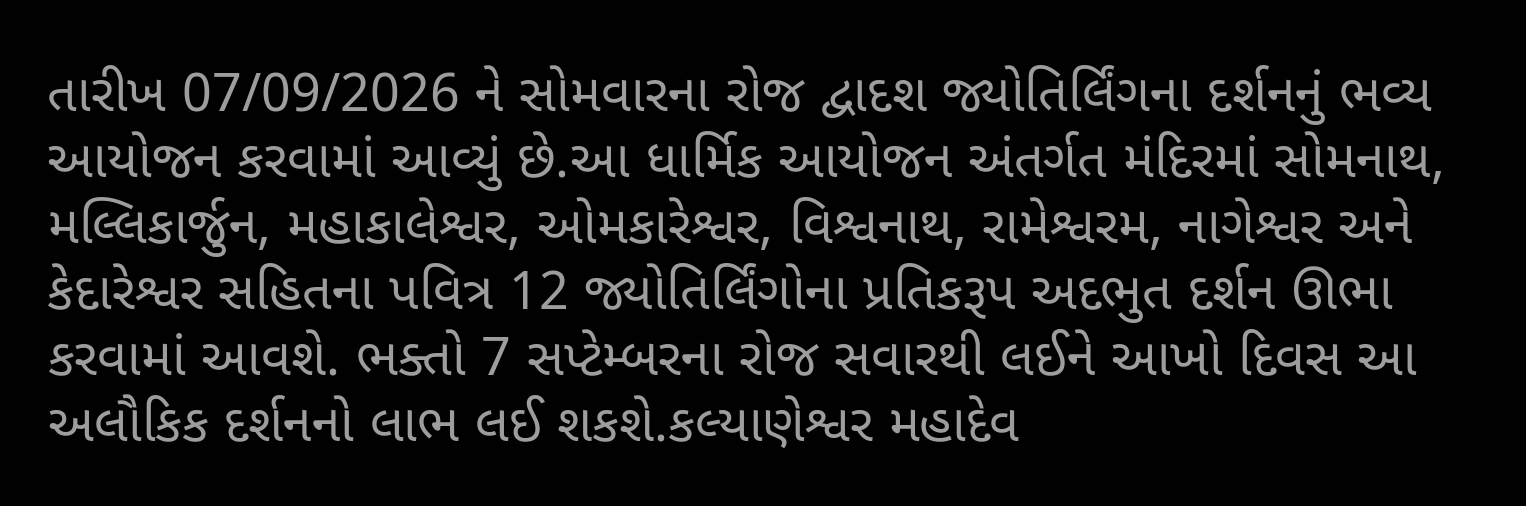તારીખ 07/09/2026 ને સોમવારના રોજ દ્વાદશ જ્યોતિર્લિંગના દર્શનનું ભવ્ય આયોજન કરવામાં આવ્યું છે.આ ધાર્મિક આયોજન અંતર્ગત મંદિરમાં સોમનાથ, મલ્લિકાર્જુન, મહાકાલેશ્વર, ઓમકારેશ્વર, વિશ્વનાથ, રામેશ્વરમ, નાગેશ્વર અને કેદારેશ્વર સહિતના પવિત્ર 12 જ્યોતિર્લિંગોના પ્રતિકરૂપ અદભુત દર્શન ઊભા કરવામાં આવશે. ભક્તો 7 સપ્ટેમ્બરના રોજ સવારથી લઈને આખો દિવસ આ અલૌકિક દર્શનનો લાભ લઈ શકશે.કલ્યાણેશ્વર મહાદેવ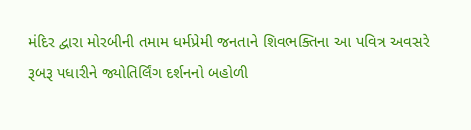મંદિર દ્વારા મોરબીની તમામ ધર્મપ્રેમી જનતાને શિવભક્તિના આ પવિત્ર અવસરે રૂબરૂ પધારીને જ્યોતિર્લિંગ દર્શનનો બહોળી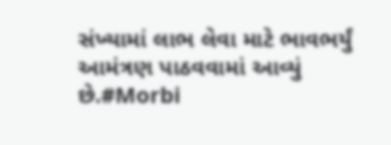સંખ્યામાં લાભ લેવા માટે ભાવભર્યું આમંત્રણ પાઠવવામાં આવ્યું છે.#Morbi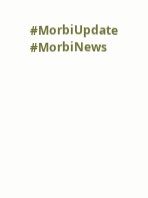#MorbiUpdate #MorbiNews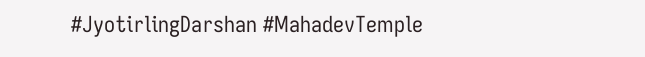#JyotirlingDarshan #MahadevTemple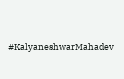#KalyaneshwarMahadev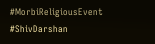#MorbiReligiousEvent #ShivDarshan